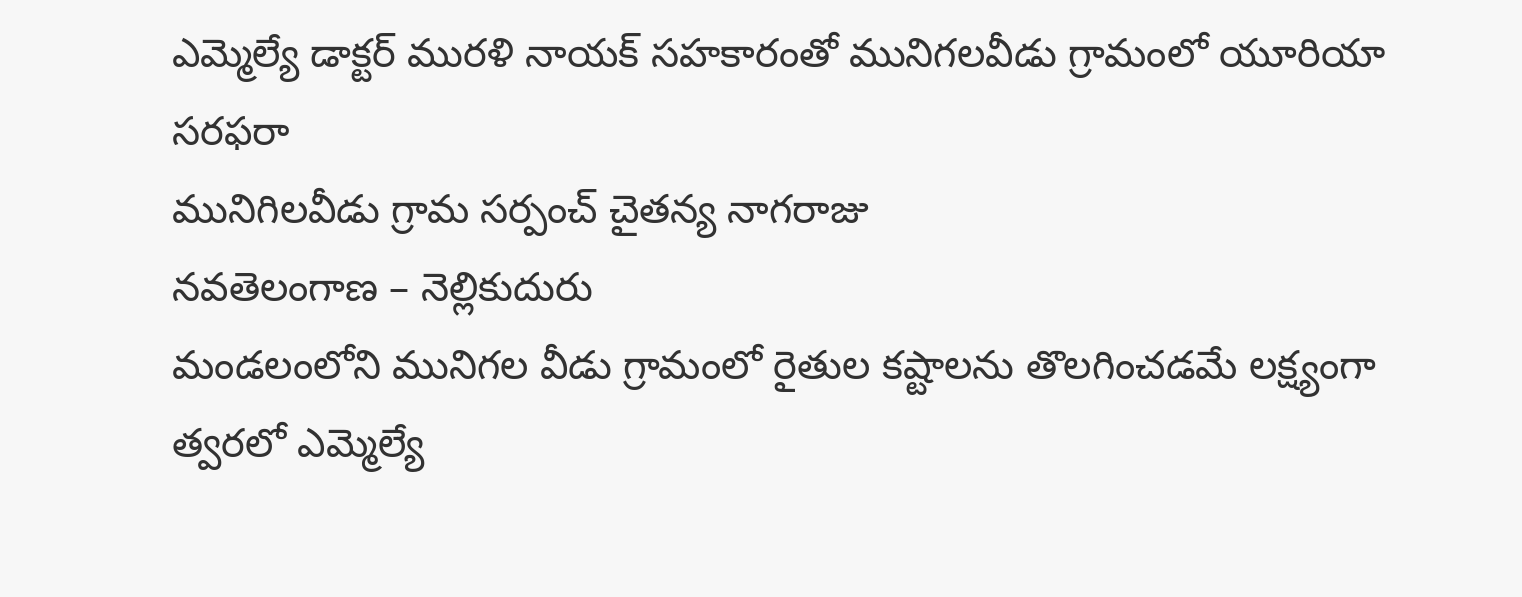ఎమ్మెల్యే డాక్టర్ మురళి నాయక్ సహకారంతో మునిగలవీడు గ్రామంలో యూరియా సరఫరా
మునిగిలవీడు గ్రామ సర్పంచ్ చైతన్య నాగరాజు
నవతెలంగాణ – నెల్లికుదురు
మండలంలోని మునిగల వీడు గ్రామంలో రైతుల కష్టాలను తొలగించడమే లక్ష్యంగా త్వరలో ఎమ్మెల్యే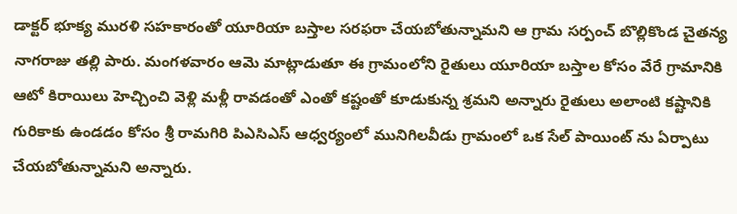డాక్టర్ భూక్య మురళి సహకారంతో యూరియా బస్తాల సరఫరా చేయబోతున్నామని ఆ గ్రామ సర్పంచ్ బొల్లికొండ చైతన్య నాగరాజు తల్లి పారు. మంగళవారం ఆమె మాట్లాడుతూ ఈ గ్రామంలోని రైతులు యూరియా బస్తాల కోసం వేరే గ్రామానికి ఆటో కిరాయిలు హెచ్చించి వెళ్లి మళ్లీ రావడంతో ఎంతో కష్టంతో కూడుకున్న శ్రమని అన్నారు రైతులు అలాంటి కష్టానికి గురికాకు ఉండడం కోసం శ్రీ రామగిరి పిఎసిఎస్ ఆధ్వర్యంలో మునిగిలవీడు గ్రామంలో ఒక సేల్ పాయింట్ ను ఏర్పాటు చేయబోతున్నామని అన్నారు.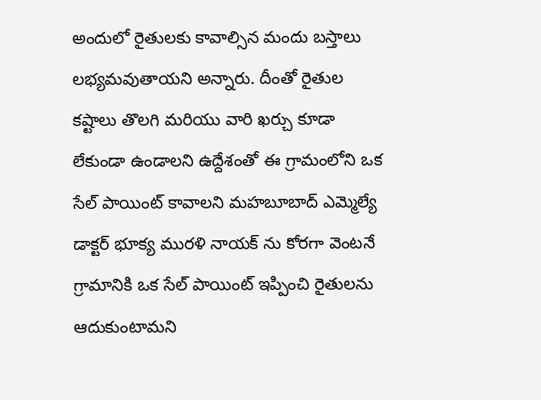అందులో రైతులకు కావాల్సిన మందు బస్తాలు లభ్యమవుతాయని అన్నారు. దీంతో రైతుల కష్టాలు తొలగి మరియు వారి ఖర్చు కూడా లేకుండా ఉండాలని ఉద్దేశంతో ఈ గ్రామంలోని ఒక సేల్ పాయింట్ కావాలని మహబూబాద్ ఎమ్మెల్యే డాక్టర్ భూక్య మురళి నాయక్ ను కోరగా వెంటనే గ్రామానికి ఒక సేల్ పాయింట్ ఇప్పించి రైతులను ఆదుకుంటామని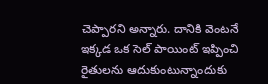చెప్పారని అన్నారు. దానికి వెంటనే ఇక్కడ ఒక సెల్ పాయింట్ ఇప్పించి రైతులను ఆదుకుంటున్నాందుకు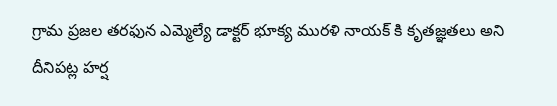గ్రామ ప్రజల తరఫున ఎమ్మెల్యే డాక్టర్ భూక్య మురళి నాయక్ కి కృతజ్ఞతలు అని దీనిపట్ల హర్ష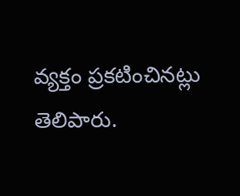వ్యక్తం ప్రకటించినట్లు తెలిపారు.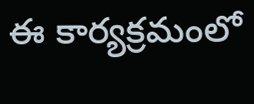ఈ కార్యక్రమంలో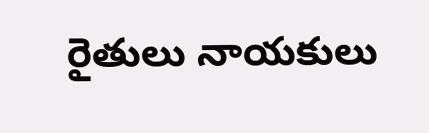రైతులు నాయకులు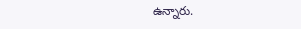ఉన్నారు.